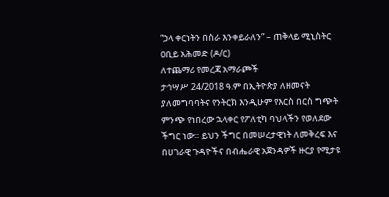“ኃላ ቀርነትን በስራ እንቀይራለን” – ጠቅላይ ሚኒስትር ዐቢይ አሕመድ (ዶ/ር)
ለተጨማሪ የመረጃ አማራጮች
ታኅሣሥ 24/2018 ዓ.ም በኢትዮጵያ ለዘመናት ያለመግባባትና የንትርክ እንዲሁም የእርስ በርስ ግጭት ምንጭ የነበረው ኋላቀር የፖለቲካ ባህላችን የወለደው ችግር ነው። ይህን ችግር በመሠረታዊነት ለመቅረፍ እና በሀገራዊ ጉዳዮችና በብሔራዊ አጀንዳዎች ዙርያ የሚታዩ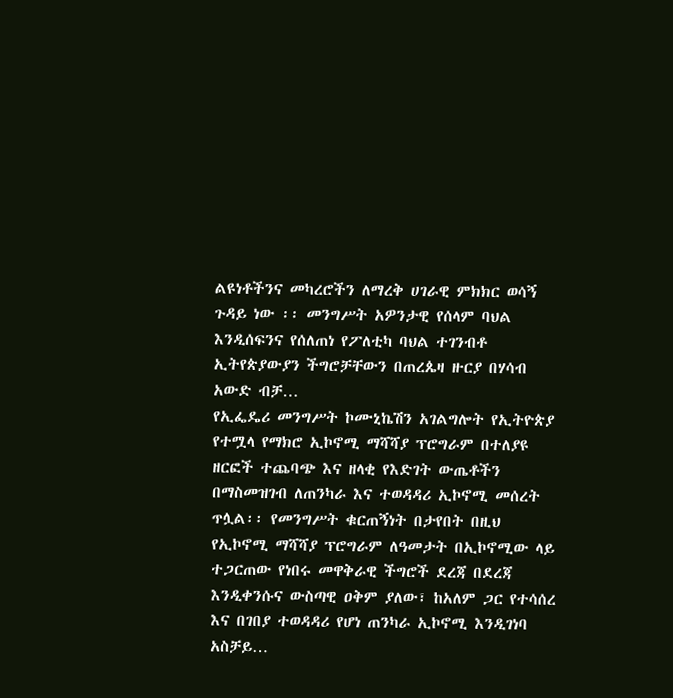ልዩነቶችንና መካረሮችን ለማረቅ ሀገራዊ ምክክር ወሳኝ ጉዳይ ነው ፡፡ መንግሥት አዎንታዊ የሰላም ባህል እንዲሰፍንና የሰለጠነ የፖለቲካ ባህል ተገንብቶ ኢትየጵያውያን ችግሮቻቸውን በጠረጴዛ ዙርያ በሃሳብ አውድ ብቻ…
የኢፌዴሪ መንግሥት ኮሙኒኬሽን አገልግሎት የኢትዮጵያ የተሟላ የማክሮ ኢኮኖሚ ማሻሻያ ፕሮግራም በተለያዩ ዘርፎች ተጨባጭ እና ዘላቂ የእድገት ውጤቶችን በማስመዝገብ ለጠንካራ እና ተወዳዳሪ ኢኮኖሚ መሰረት ጥሏል፡፡ የመንግሥት ቁርጠኝነት በታየበት በዚህ የኢኮኖሚ ማሻሻያ ፕሮግራም ለዓመታት በኢኮኖሚው ላይ ተጋርጠው የነበሩ መዋቅራዊ ችግሮች ደረጃ በደረጃ እንዲቀንሱና ውስጣዊ ዐቅም ያለው፣ ከአለም ጋር የተሳሰረ እና በገበያ ተወዳዳሪ የሆነ ጠንካራ ኢኮኖሚ እንዲገነባ አስቻይ…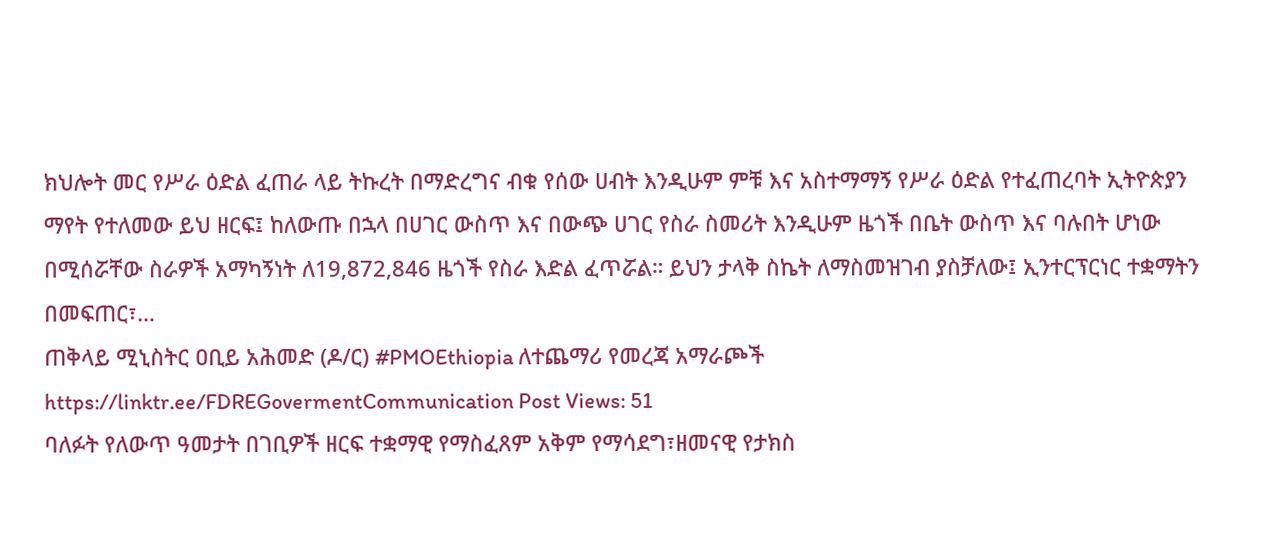ክህሎት መር የሥራ ዕድል ፈጠራ ላይ ትኩረት በማድረግና ብቁ የሰው ሀብት እንዲሁም ምቹ እና አስተማማኝ የሥራ ዕድል የተፈጠረባት ኢትዮጵያን ማየት የተለመው ይህ ዘርፍ፤ ከለውጡ በኋላ በሀገር ውስጥ እና በውጭ ሀገር የስራ ስመሪት እንዲሁም ዜጎች በቤት ውስጥ እና ባሉበት ሆነው በሚሰሯቸው ስራዎች አማካኝነት ለ19,872,846 ዜጎች የስራ እድል ፈጥሯል። ይህን ታላቅ ስኬት ለማስመዝገብ ያስቻለው፤ ኢንተርፕርነር ተቋማትን በመፍጠር፣…
ጠቅላይ ሚኒስትር ዐቢይ አሕመድ (ዶ/ር) #PMOEthiopia ለተጨማሪ የመረጃ አማራጮች https://linktr.ee/FDREGovermentCommunication Post Views: 51
ባለፉት የለውጥ ዓመታት በገቢዎች ዘርፍ ተቋማዊ የማስፈጸም አቅም የማሳደግ፣ዘመናዊ የታክስ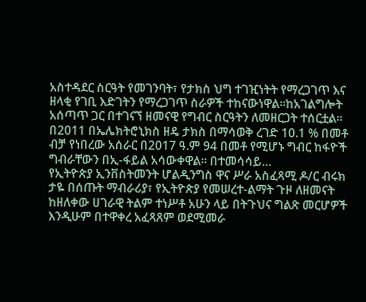አስተዳደር ስርዓት የመገንባት፣ የታክስ ህግ ተገዢነትት የማረጋገጥ እና ዘላቂ የገቢ እድገትን የማረጋገጥ ስራዎች ተከናውነዋል።ከአገልግሎት አሰጣጥ ጋር በተገናኘ ዘመናዊ የግብር ስርዓትን ለመዘርጋት ተሰርቷል። በ2011 በኤሌክትሮኒክስ ዘዴ ታክስ በማሳወቅ ረገድ 10.1 % በመቶ ብቻ የነበረው አሰራር በ2017 ዓ.ም 94 በመቶ የሚሆኑ ግብር ከፋዮች ግብራቸውን በኢ-ፋይል አሳውቀዋል። በተመሳሳይ…
የኢትዮጵያ ኢንቨስትመንት ሆልዲንግስ ዋና ሥራ አስፈጻሚ ዶ/ር ብሩክ ታዬ በሰጡት ማብራሪያ፣ የኢትዮጵያ የመሠረተ-ልማት ጉዞ ለዘመናት ከዘለቀው ሀገራዊ ትልም ተነሥቶ አሁን ላይ በትጉህና ግልጽ መርሆዎች እንዲሁም በተዋቀረ አፈጻጸም ወደሚመራ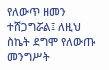የለውጥ ዘመን ተሸጋግሯል፤ ለዚህ ስኬት ደግሞ የለውጡ መንግሥት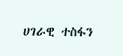ሀገራዊ ተስፋን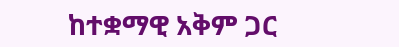ከተቋማዊ አቅም ጋር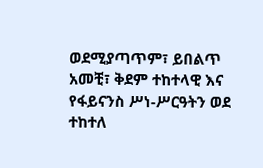ወደሚያጣጥም፣ ይበልጥ አመቺ፣ ቅደም ተከተላዊ እና የፋይናንስ ሥነ-ሥርዓትን ወደ ተከተለ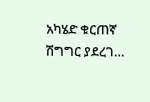አካሄድ ቁርጠኛ ሽግግር ያደረገ…